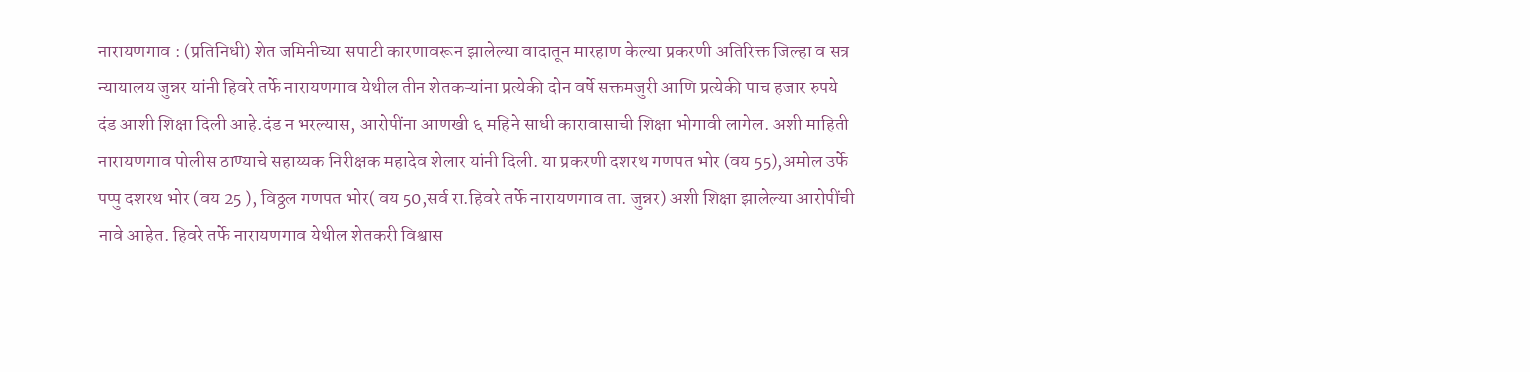नारायणगाव : (प्रतिनिधी) शेत जमिनीच्या सपाटी कारणावरून झालेल्या वादातून मारहाण केल्या प्रकरणी अतिरिक्त जिल्हा व सत्र न्यायालय जुन्नर यांनी हिवरे तर्फे नारायणगाव येथील तीन शेतकऱ्यांना प्रत्येकी दोन वर्षे सक्तमजुरी आणि प्रत्येकी पाच हजार रुपये दंड आशी शिक्षा दिली आहे.दंड न भरल्यास, आरोपींना आणखी ६ महिने साधी कारावासाची शिक्षा भोगावी लागेल. अशी माहिती नारायणगाव पोलीस ठाण्याचे सहाय्यक निरीक्षक महादेव शेलार यांनी दिली. या प्रकरणी दशरथ गणपत भोर (वय 55),अमोल उर्फे पप्पु दशरथ भोर (वय 25 ), विठ्ठल गणपत भोर( वय 50,सर्व रा.हिवरे तर्फे नारायणगाव ता. जुन्नर) अशी शिक्षा झालेल्या आरोपींची नावे आहेत. हिवरे तर्फे नारायणगाव येथील शेतकरी विश्वास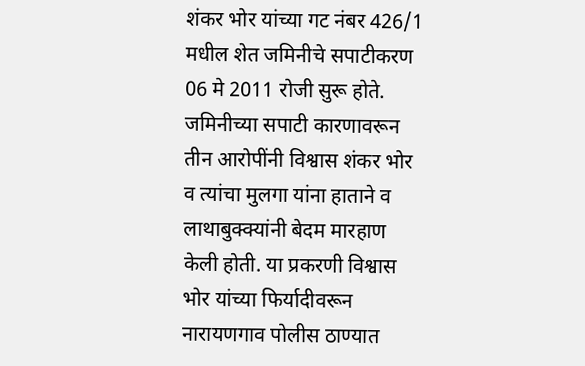शंकर भोर यांच्या गट नंबर 426/1 मधील शेत जमिनीचे सपाटीकरण 06 मे 2011 रोजी सुरू होते. जमिनीच्या सपाटी कारणावरून तीन आरोपींनी विश्वास शंकर भोर व त्यांचा मुलगा यांना हाताने व लाथाबुक्क्यांनी बेदम मारहाण केली होती. या प्रकरणी विश्वास भोर यांच्या फिर्यादीवरून नारायणगाव पोलीस ठाण्यात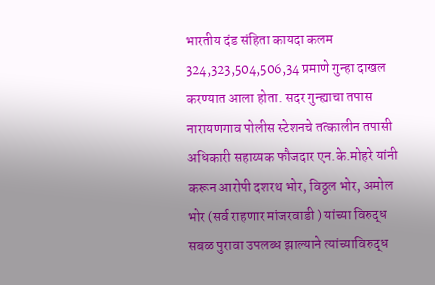भारतीय दंड संहिता कायदा कलम 324,323,504,506,34 प्रमाणे गुन्हा दाखल करण्यात आला होता. सदर गुन्ह्याचा तपास नारायणगाव पोलीस स्टेशनचे तत्कालीन तपासी अधिकारी सहाय्यक फौजदार एन.के.मोहरे यांनी करून आरोपी दशरथ भोर, विठ्ठल भोर, अमोल भोर (सर्व राहणार मांजरवाडी ) यांच्या विरुद्ध सबळ पुरावा उपलब्ध झाल्याने त्यांच्याविरुद्ध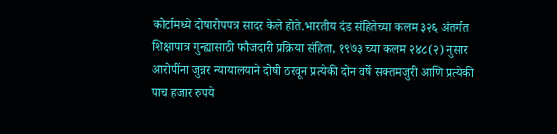कोर्टामध्ये दोषारोपपत्र सादर केले होते.भारतीय दंड संहितेच्या कलम ३२६ अंतर्गत शिक्षापात्र गुन्ह्यासाठी फौजदारी प्रक्रिया संहिता, १९७३ च्या कलम २४८(२) नुसार आरोपींना जुन्नर न्यायालयाने दोषी ठरवून प्रत्येकी दोन वर्षे सक्तमजुरी आणि प्रत्येकी पाच हजार रुपये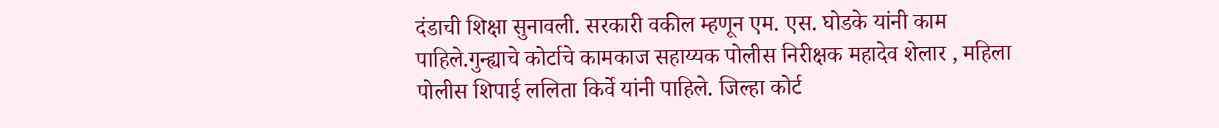दंडाची शिक्षा सुनावली. सरकारी वकील म्हणून एम. एस. घोडके यांनी काम पाहिले.गुन्ह्याचे कोर्टाचे कामकाज सहाय्यक पोलीस निरीक्षक महादेव शेलार , महिला पोलीस शिपाई ललिता किर्वे यांनी पाहिले. जिल्हा कोर्ट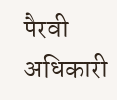पैरवी अधिकारी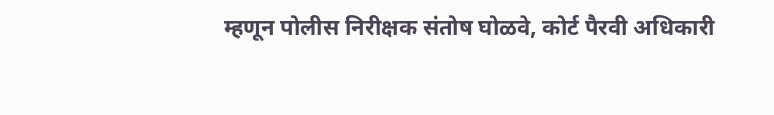म्हणून पोलीस निरीक्षक संतोष घोळवे, कोर्ट पैरवी अधिकारी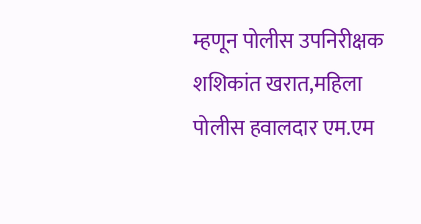म्हणून पोलीस उपनिरीक्षक शशिकांत खरात,महिला पोलीस हवालदार एम.एम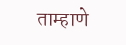ताम्हाणे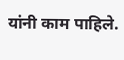यांनी काम पाहिले.